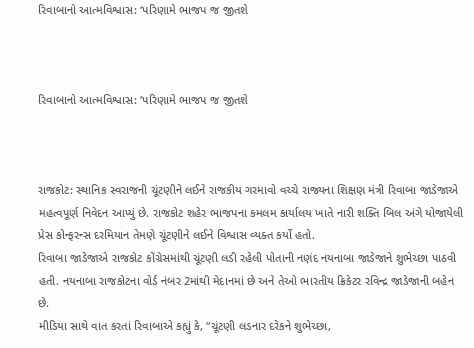રિવાબાનો આત્મવિશ્વાસ: ‘પરિણામે ભાજપ જ જીતશે



રિવાબાનો આત્મવિશ્વાસ: ‘પરિણામે ભાજપ જ જીતશે



રાજકોટ: સ્થાનિક સ્વરાજની ચૂંટણીને લઈને રાજકીય ગરમાવો વચ્ચે રાજ્યના શિક્ષણ મંત્રી રિવાબા જાડેજાએ મહત્વપૂર્ણ નિવેદન આપ્યું છે. રાજકોટ શહેર ભાજપના કમલમ કાર્યાલય ખાતે નારી શક્તિ બિલ અંગે યોજાયેલી પ્રેસ કોન્ફરન્સ દરમિયાન તેમણે ચૂંટણીને લઈને વિશ્વાસ વ્યક્ત કર્યો હતો.
રિવાબા જાડેજાએ રાજકોટ કોંગ્રેસમાંથી ચૂંટણી લડી રહેલી પોતાની નણંદ નયનાબા જાડેજાને શુભેચ્છા પાઠવી હતી. નયનાબા રાજકોટના વોર્ડ નંબર 2માંથી મેદાનમાં છે અને તેઓ ભારતીય ક્રિકેટર રવિન્દ્ર જાડેજાની બહેન છે.
મીડિયા સાથે વાત કરતાં રિવાબાએ કહ્યું કે, “ચૂંટણી લડનાર દરેકને શુભેચ્છા,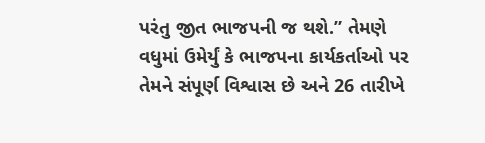પરંતુ જીત ભાજપની જ થશે.” તેમણે વધુમાં ઉમેર્યું કે ભાજપના કાર્યકર્તાઓ પર તેમને સંપૂર્ણ વિશ્વાસ છે અને 26 તારીખે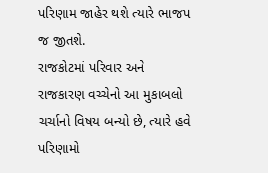પરિણામ જાહેર થશે ત્યારે ભાજપ જ જીતશે.
રાજકોટમાં પરિવાર અને રાજકારણ વચ્ચેનો આ મુકાબલો ચર્ચાનો વિષય બન્યો છે, ત્યારે હવે પરિણામો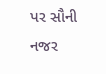પર સૌની નજર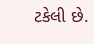ટકેલી છે.